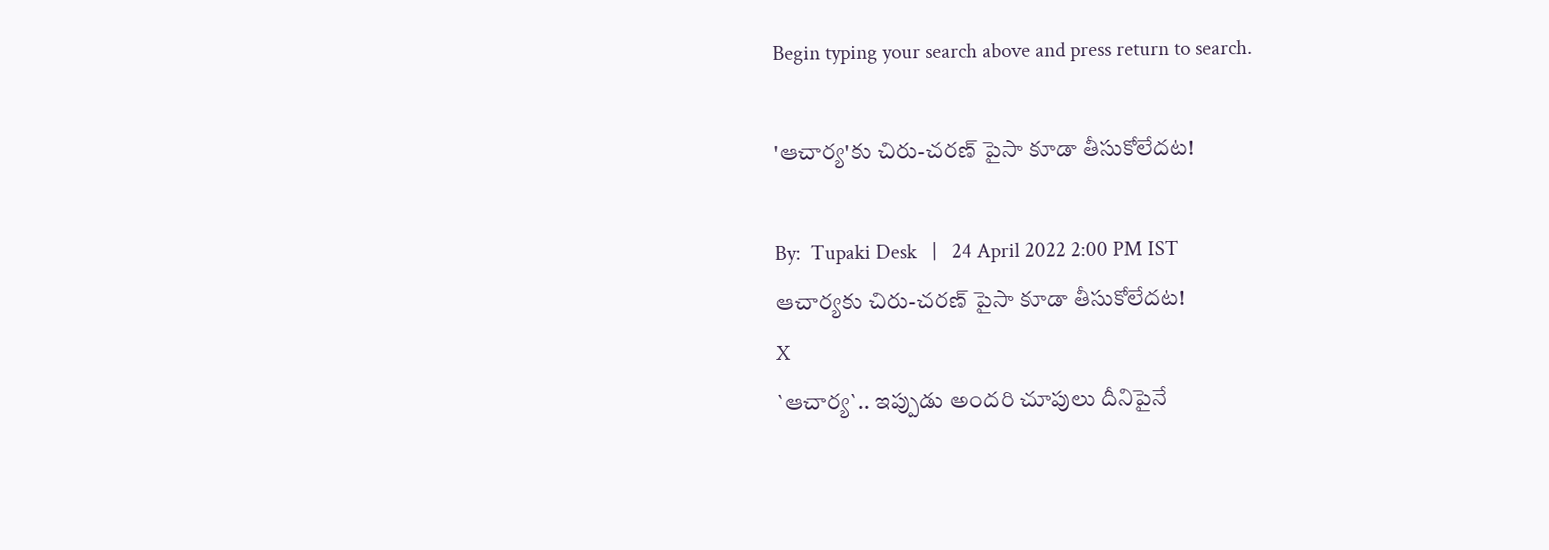Begin typing your search above and press return to search.

'ఆచార్య‌'కు చిరు-చ‌ర‌ణ్ పైసా కూడా తీసుకోలేద‌ట‌!

By:  Tupaki Desk   |   24 April 2022 2:00 PM IST
ఆచార్య‌కు చిరు-చ‌ర‌ణ్ పైసా కూడా తీసుకోలేద‌ట‌!
X
`ఆచార్య‌`.. ఇప్పుడు అంద‌రి చూపులు దీనిపైనే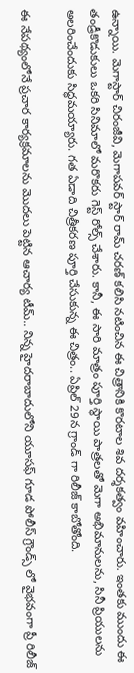ఉన్నాయి. మెగాస్టార్ చిరంజీవి, మెగాప‌వ‌ర్ స్టార్ రామ్ చ‌ర‌ణ్ క‌లిసి న‌టించిన ఈ చిత్రానికి కొర‌టాల శివ ద‌ర్శ‌క‌త్వం వ‌హించారు. ఇంత‌కు ముందు ఈ తండ్రీకొడుకులు ఒక‌రి సినిమాలో మ‌రొక‌రు గెస్ట్ రోల్స్ చేశారు. కానీ, ఈ సారి మాత్రం పూర్తి స్థాయి పాత్ర‌ల‌తో మెగా అభిమానులను, సినీ ప్రియుల‌ను అల‌రించేందుకు సిద్ధ‌మ‌య్యారు. గ‌త ఏడాది చిత్రీక‌ర‌ణ పూర్తి చేసుకున్న ఈ చిత్రం.. ఏప్రిల్ 29న గ్రాండ్ గా రిలీజ్ కాబోతోంది.

ఈ నేప‌థ్యంలోనే ప్ర‌చార కార్య‌క్ర‌మాల‌ను మొద‌లు పెట్టిన ఆచార్య టీమ్‌.. నిన్న హైదరాబాదులోని యూసఫ్ గూడ పోలీస్ గ్రౌండ్స్ లో వైభవంగా ప్రీ రిలీజ్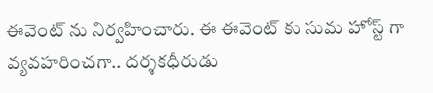ఈవెంట్ ను నిర్వహించారు. ఈ ఈవెంట్ కు సుమ హోస్ట్ గా వ్య‌వ‌హ‌రించ‌గా.. ద‌ర్శ‌క‌ధీరుడు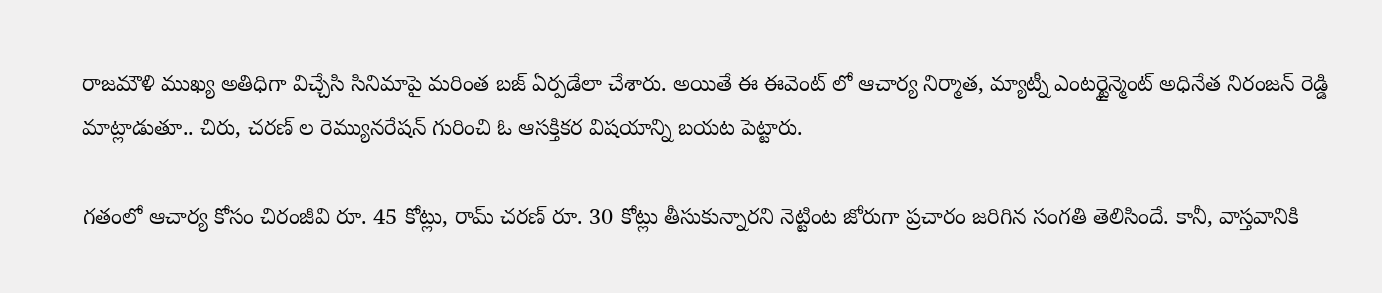రాజ‌మౌళి ముఖ్య అతిధిగా విచ్చేసి సినిమాపై మ‌రింత బ‌జ్ ఏర్ప‌డేలా చేశారు. అయితే ఈ ఈవెంట్ లో ఆచార్య నిర్మాత‌, మ్యాట్నీ ఎంటర్టైన్మెంట్ అధినేత నిరంజన్ రెడ్డి మాట్లాడుతూ.. చిరు, చ‌ర‌ణ్ ల రెమ్యున‌రేష‌న్‌ గురించి ఓ ఆస‌క్తిక‌ర విష‌యాన్ని బ‌య‌ట పెట్టారు.

గ‌తంలో ఆచార్య కోసం చిరంజీవి రూ. 45 కోట్లు, రామ్ చ‌ర‌ణ్ రూ. 30 కోట్లు తీసుకున్నార‌ని నెట్టింట జోరుగా ప్ర‌చారం జ‌రిగిన సంగ‌తి తెలిసిందే. కానీ, వాస్త‌వానికి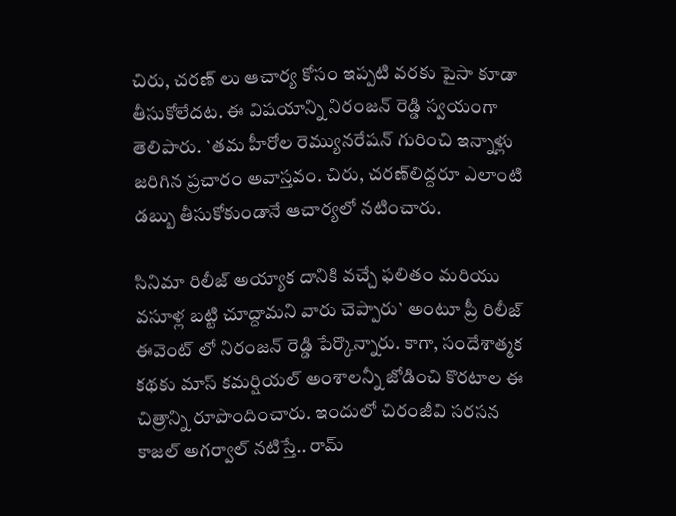చిరు, చ‌ర‌ణ్ లు ఆచార్య కోసం ఇప్ప‌టి వ‌ర‌కు పైసా కూడా తీసుకోలేద‌ట‌. ఈ విష‌యాన్ని నిరంజ‌న్ రెడ్డి స్వ‌యంగా తెలిపారు. `త‌మ హీరోల రెమ్యున‌రేష‌న్ గురించి ఇన్నాళ్లు జ‌రిగిన‌ ప్ర‌చారం అవాస్తవం. చిరు, చ‌ర‌ణ్‌లిద్ద‌రూ ఎలాంటి డబ్బు తీసుకోకుండానే ఆచార్య‌లో న‌టించారు.

సినిమా రిలీజ్ అయ్యాక దానికి వచ్చే ఫలితం మరియు వసూళ్ల బట్టి చూద్దామ‌ని వారు చెప్పారు` అంటూ ప్రీ రిలీజ్ ఈవెంట్ లో నిరంజ‌న్ రెడ్డి పేర్కొన్నారు. కాగా, సందేశాత్మక కథకు మాస్‌ కమర్షియల్‌ అంశాలన్నీ జోడించి కొర‌టాల ఈ చిత్రాన్ని రూపొందించారు. ఇందులో చిరంజీవి స‌ర‌స‌న కాజ‌ల్ అగ‌ర్వాల్ న‌టిస్తే.. రామ్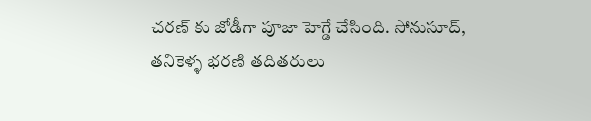చ‌ర‌ణ్ కు జోడీగా పూజా హెగ్డే చేసింది. సోనుసూద్, తనికెళ్ళ భరణి త‌దిత‌రులు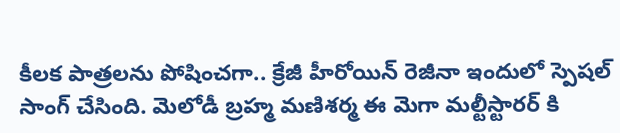కీల‌క పాత్ర‌ల‌ను పోషించ‌గా.. క్రేజీ హీరోయిన్ రెజీనా ఇందులో స్పెష‌ల్ సాంగ్ చేసింది. మెలోడీ బ్రహ్మ మ‌ణిశ‌ర్మ ఈ మెగా మ‌ల్టీస్టార‌ర్ కి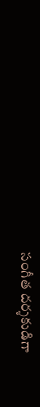సంగీత ద‌ర్శ‌కుడిగా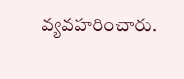వ్య‌వ‌హ‌రించారు.